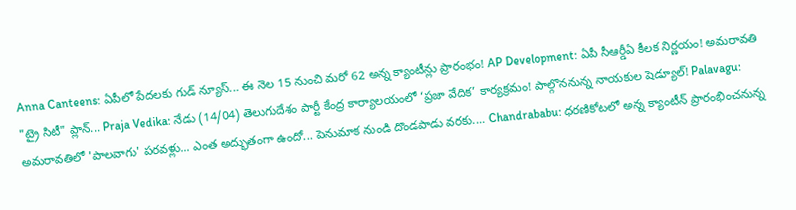Anna Canteens: ఏపీలో పేదలకు గుడ్ న్యూస్... ఈ నెల 15 నుంచి మరో 62 అన్న క్యాంటీన్లు ప్రారంభం! AP Development: ఏపీ సీఆర్డీఏ కీలక నిర్ణయం! అమరావతి "ట్రై సిటీ" ప్లాన్... Praja Vedika: నేడు (14/04) తెలుగుదేశం పార్టీ కేంద్ర కార్యాలయంలో ‘ప్రజా వేదిక’ కార్యక్రమం! పాల్గొననున్న నాయకుల షెడ్యూల్! Palavagu: అమరావతిలో 'పాలవాగు' పరవళ్లు... ఎంత అద్భుతంగా ఉందో... పెనుమాక నుండి దొండపాడు వరకు.... Chandrababu: ధరణికోటలో అన్న క్యాంటీన్ ప్రారంభించనున్న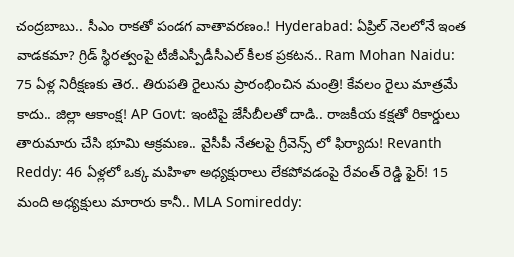చంద్రబాబు.. సీఎం రాకతో పండగ వాతావరణం.! Hyderabad: ఏప్రిల్ నెలలోనే ఇంత వాడకమా? గ్రిడ్ స్థిరత్వంపై టీజీఎస్పీడీసీఎల్ కీలక ప్రకటన.. Ram Mohan Naidu: 75 ఏళ్ల నిరీక్షణకు తెర.. తిరుపతి రైలును ప్రారంభించిన మంత్రి! కేవలం రైలు మాత్రమే కాదు.. జిల్లా ఆకాంక్ష! AP Govt: ఇంటిపై జేసీబీలతో దాడి.. రాజకీయ కక్షతో రికార్డులు తారుమారు చేసి భూమి ఆక్రమణ.. వైసీపీ నేతలపై గ్రీవెన్స్ లో ఫిర్యాదు! Revanth Reddy: 46 ఏళ్లలో ఒక్క మహిళా అధ్యక్షురాలు లేకపోవడంపై రేవంత్ రెడ్డి ఫైర్! 15 మంది అధ్యక్షులు మారారు కానీ.. MLA Somireddy: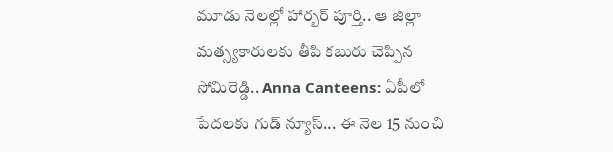మూడు నెలల్లో హార్బర్ పూర్తి.. ఆ జిల్లా మత్స్యకారులకు తీపి కబురు చెప్పిన సోమిరెడ్డి.. Anna Canteens: ఏపీలో పేదలకు గుడ్ న్యూస్... ఈ నెల 15 నుంచి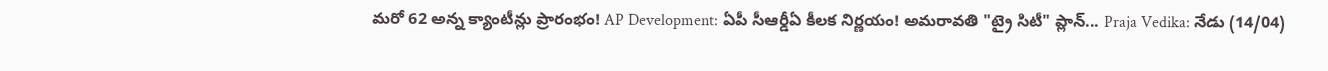మరో 62 అన్న క్యాంటీన్లు ప్రారంభం! AP Development: ఏపీ సీఆర్డీఏ కీలక నిర్ణయం! అమరావతి "ట్రై సిటీ" ప్లాన్... Praja Vedika: నేడు (14/04)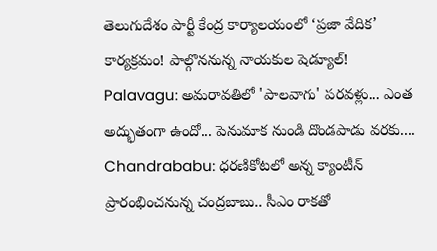తెలుగుదేశం పార్టీ కేంద్ర కార్యాలయంలో ‘ప్రజా వేదిక’ కార్యక్రమం! పాల్గొననున్న నాయకుల షెడ్యూల్! Palavagu: అమరావతిలో 'పాలవాగు' పరవళ్లు... ఎంత అద్భుతంగా ఉందో... పెనుమాక నుండి దొండపాడు వరకు.... Chandrababu: ధరణికోటలో అన్న క్యాంటీన్ ప్రారంభించనున్న చంద్రబాబు.. సీఎం రాకతో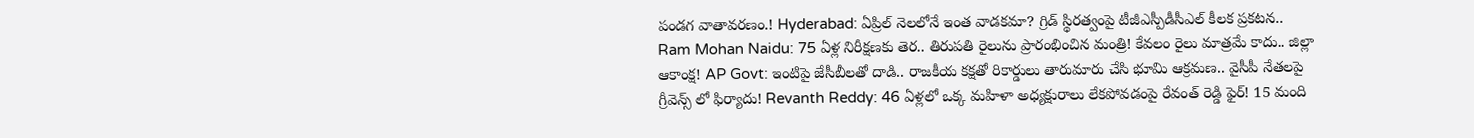పండగ వాతావరణం.! Hyderabad: ఏప్రిల్ నెలలోనే ఇంత వాడకమా? గ్రిడ్ స్థిరత్వంపై టీజీఎస్పీడీసీఎల్ కీలక ప్రకటన.. Ram Mohan Naidu: 75 ఏళ్ల నిరీక్షణకు తెర.. తిరుపతి రైలును ప్రారంభించిన మంత్రి! కేవలం రైలు మాత్రమే కాదు.. జిల్లా ఆకాంక్ష! AP Govt: ఇంటిపై జేసీబీలతో దాడి.. రాజకీయ కక్షతో రికార్డులు తారుమారు చేసి భూమి ఆక్రమణ.. వైసీపీ నేతలపై గ్రీవెన్స్ లో ఫిర్యాదు! Revanth Reddy: 46 ఏళ్లలో ఒక్క మహిళా అధ్యక్షురాలు లేకపోవడంపై రేవంత్ రెడ్డి ఫైర్! 15 మంది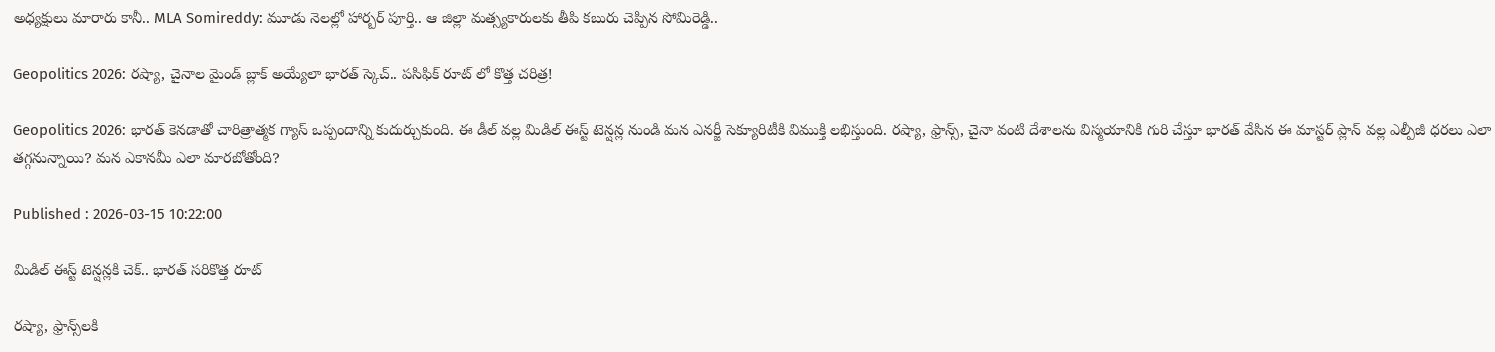అధ్యక్షులు మారారు కానీ.. MLA Somireddy: మూడు నెలల్లో హార్బర్ పూర్తి.. ఆ జిల్లా మత్స్యకారులకు తీపి కబురు చెప్పిన సోమిరెడ్డి..

Geopolitics 2026: రష్యా, చైనాల మైండ్ బ్లాక్ అయ్యేలా భారత్ స్కెచ్.. పసిఫిక్ రూట్ లో కొత్త చరిత్ర!

Geopolitics 2026: భారత్ కెనడాతో చారిత్రాత్మక గ్యాస్ ఒప్పందాన్ని కుదుర్చుకుంది. ఈ డీల్ వల్ల మిడిల్ ఈస్ట్ టెన్షన్ల నుండి మన ఎనర్జీ సెక్యూరిటీకి విముక్తి లభిస్తుంది. రష్యా, ఫ్రాన్స్, చైనా వంటి దేశాలను విస్మయానికి గురి చేస్తూ భారత్ వేసిన ఈ మాస్టర్ ప్లాన్ వల్ల ఎల్పీజీ ధరలు ఎలా తగ్గనున్నాయి? మన ఎకానమీ ఎలా మారబోతోంది?

Published : 2026-03-15 10:22:00

మిడిల్ ఈస్ట్ టెన్షన్లకి చెక్.. భారత్ సరికొత్త రూట్

రష్యా, ఫ్రాన్స్‌లకి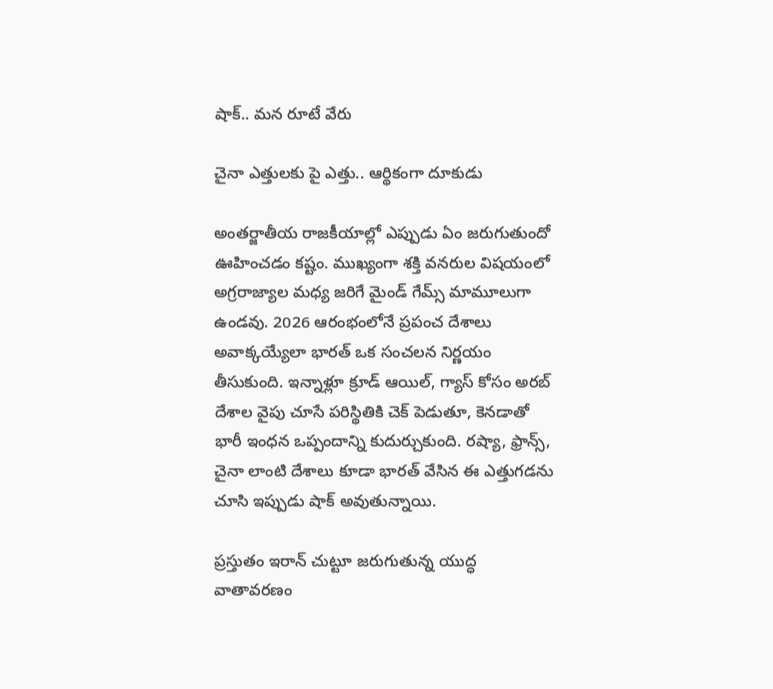షాక్.. మన రూటే వేరు

చైనా ఎత్తులకు పై ఎత్తు.. ఆర్థికంగా దూకుడు

అంతర్జాతీయ రాజకీయాల్లో ఎప్పుడు ఏం జరుగుతుందో ఊహించడం కష్టం. ముఖ్యంగా శక్తి వనరుల విషయంలో అగ్రరాజ్యాల మధ్య జరిగే మైండ్ గేమ్స్ మామూలుగా ఉండవు. 2026 ఆరంభంలోనే ప్రపంచ దేశాలు అవాక్కయ్యేలా భారత్ ఒక సంచలన నిర్ణయం తీసుకుంది. ఇన్నాళ్లూ క్రూడ్ ఆయిల్, గ్యాస్ కోసం అరబ్ దేశాల వైపు చూసే పరిస్థితికి చెక్ పెడుతూ, కెనడాతో భారీ ఇంధన ఒప్పందాన్ని కుదుర్చుకుంది. రష్యా, ఫ్రాన్స్, చైనా లాంటి దేశాలు కూడా భారత్ వేసిన ఈ ఎత్తుగడను చూసి ఇప్పుడు షాక్ అవుతున్నాయి.

ప్రస్తుతం ఇరాన్ చుట్టూ జరుగుతున్న యుద్ధ వాతావరణం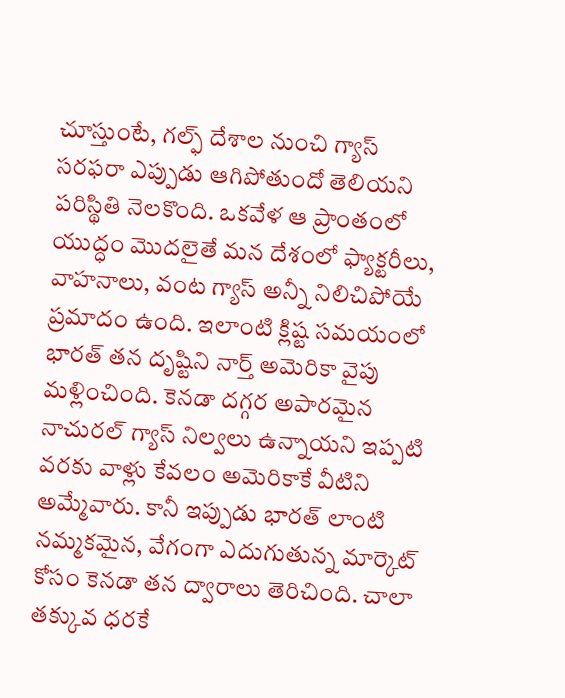చూస్తుంటే, గల్ఫ్ దేశాల నుంచి గ్యాస్ సరఫరా ఎప్పుడు ఆగిపోతుందో తెలియని పరిస్థితి నెలకొంది. ఒకవేళ ఆ ప్రాంతంలో యుద్ధం మొదలైతే మన దేశంలో ఫ్యాక్టరీలు, వాహనాలు, వంట గ్యాస్ అన్నీ నిలిచిపోయే ప్రమాదం ఉంది. ఇలాంటి క్లిష్ట సమయంలో భారత్ తన దృష్టిని నార్త్ అమెరికా వైపు మళ్లించింది. కెనడా దగ్గర అపారమైన నాచురల్ గ్యాస్ నిల్వలు ఉన్నాయని ఇప్పటి వరకు వాళ్లు కేవలం అమెరికాకే వీటిని అమ్మేవారు. కానీ ఇప్పుడు భారత్ లాంటి నమ్మకమైన, వేగంగా ఎదుగుతున్న మార్కెట్ కోసం కెనడా తన ద్వారాలు తెరిచింది. చాలా తక్కువ ధరకే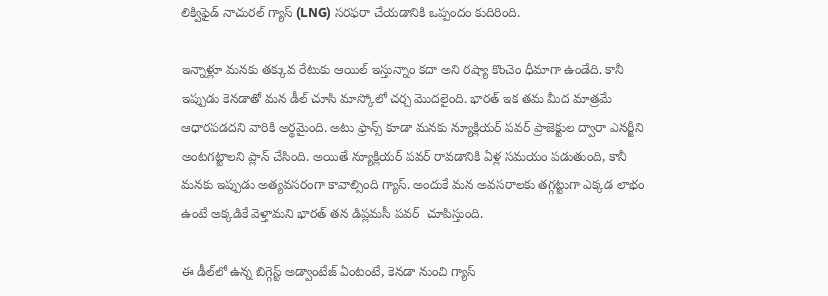లిక్విఫైడ్ నాచురల్ గ్యాస్ (LNG) సరఫరా చేయడానికి ఒప్పందం కుదిరింది.

ఇన్నాళ్లూ మనకు తక్కువ రేటుకు ఆయిల్ ఇస్తున్నాం కదా అని రష్యా కొంచెం ధీమాగా ఉండేది. కానీ ఇప్పుడు కెనడాతో మన డీల్ చూసి మాస్కోలో చర్చ మొదలైంది. భారత్ ఇక తమ మీద మాత్రమే ఆధారపడదని వారికి అర్థమైంది. అటు ఫ్రాన్స్ కూడా మనకు న్యూక్లియర్ పవర్ ప్రాజెక్టుల ద్వారా ఎనర్జీని అంటగట్టాలని ప్లాన్ చేసింది. అయితే న్యూక్లియర్ పవర్ రావడానికి ఏళ్ల సమయం పడుతుంది, కానీ మనకు ఇప్పుడు అత్యవసరంగా కావాల్సింది గ్యాస్. అందుకే మన అవసరాలకు తగ్గట్టుగా ఎక్కడ లాభం ఉంటే అక్కడికే వెళ్తామని భారత్ తన డిప్లమసీ పవర్  చూపిస్తుంది.

ఈ డీల్‌లో ఉన్న బిగ్గెస్ట్ అడ్వాంటేజ్ ఏంటంటే, కెనడా నుంచి గ్యాస్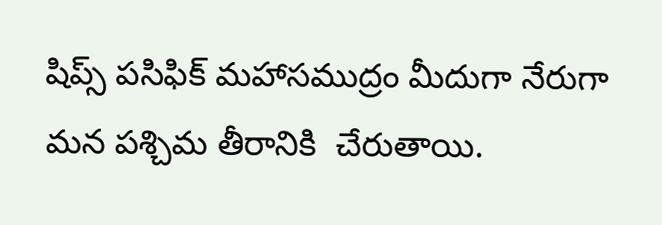షిప్స్ పసిఫిక్ మహాసముద్రం మీదుగా నేరుగా మన పశ్చిమ తీరానికి  చేరుతాయి.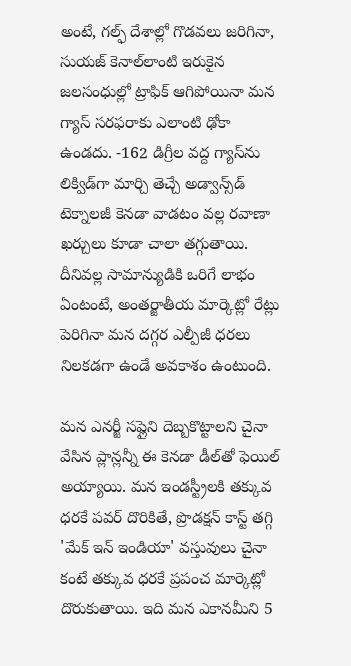అంటే, గల్ఫ్ దేశాల్లో గొడవలు జరిగినా, సుయజ్ కెనాల్‌లాంటి ఇరుకైన జలసంధుల్లో ట్రాఫిక్ ఆగిపోయినా మన గ్యాస్ సరఫరాకు ఎలాంటి ఢోకా ఉండదు. -162 డిగ్రీల వద్ద గ్యాస్‌ను లిక్విడ్‌గా మార్చి తెచ్చే అడ్వాన్స్‌డ్ టెక్నాలజీ కెనడా వాడటం వల్ల రవాణా ఖర్చులు కూడా చాలా తగ్గుతాయి. దీనివల్ల సామాన్యుడికి ఒరిగే లాభం ఏంటంటే, అంతర్జాతీయ మార్కెట్లో రేట్లు పెరిగినా మన దగ్గర ఎల్పీజీ ధరలు నిలకడగా ఉండే అవకాశం ఉంటుంది.

మన ఎనర్జీ సప్లైని దెబ్బకొట్టాలని చైనా వేసిన ప్లాన్లన్నీ ఈ కెనడా డీల్‌తో ఫెయిల్ అయ్యాయి. మన ఇండస్ట్రీలకి తక్కువ ధరకే పవర్ దొరికితే, ప్రొడక్షన్ కాస్ట్ తగ్గి 'మేక్ ఇన్ ఇండియా' వస్తువులు చైనా కంటే తక్కువ ధరకే ప్రపంచ మార్కెట్లో దొరుకుతాయి. ఇది మన ఎకానమీని 5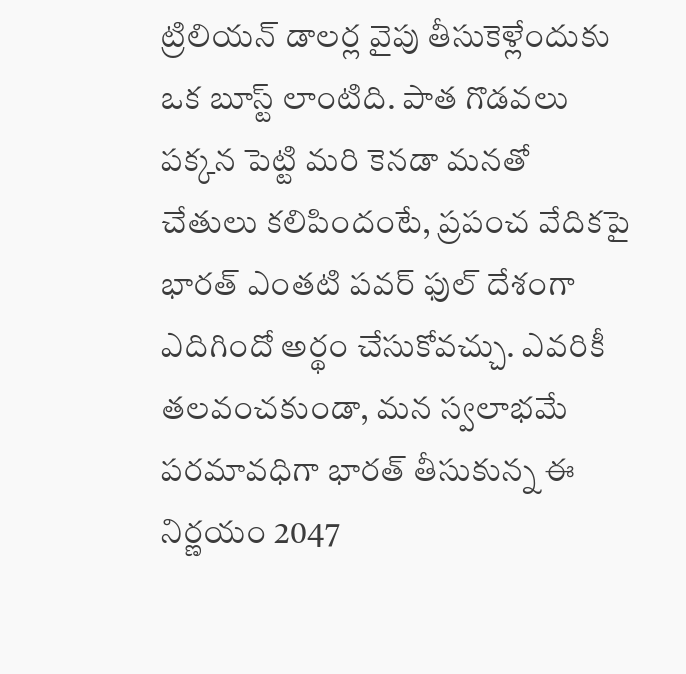ట్రిలియన్ డాలర్ల వైపు తీసుకెళ్లేందుకు ఒక బూస్ట్ లాంటిది. పాత గొడవలు పక్కన పెట్టి మరి కెనడా మనతో చేతులు కలిపిందంటే, ప్రపంచ వేదికపై భారత్ ఎంతటి పవర్ ఫుల్ దేశంగా ఎదిగిందో అర్థం చేసుకోవచ్చు. ఎవరికీ తలవంచకుండా, మన స్వలాభమే పరమావధిగా భారత్ తీసుకున్న ఈ నిర్ణయం 2047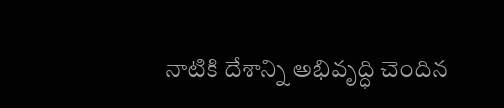నాటికి దేశాన్ని అభివృద్ధి చెందిన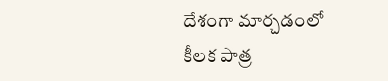దేశంగా మార్చడంలో కీలక పాత్ర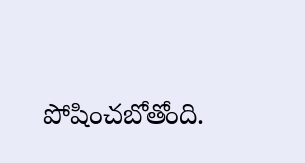పోషించబోతోంది.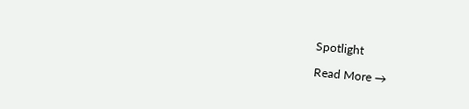Spotlight

Read More →